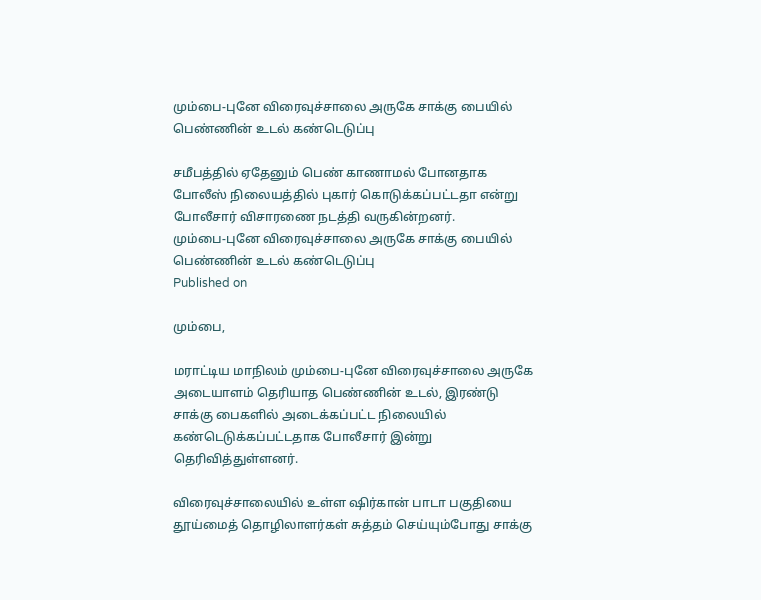மும்பை-புனே விரைவுச்சாலை அருகே சாக்கு பையில் பெண்ணின் உடல் கண்டெடுப்பு

சமீபத்தில் ஏதேனும் பெண் காணாமல் போனதாக போலீஸ் நிலையத்தில் புகார் கொடுக்கப்பட்டதா என்று போலீசார் விசாரணை நடத்தி வருகின்றனர்.
மும்பை-புனே விரைவுச்சாலை அருகே சாக்கு பையில் பெண்ணின் உடல் கண்டெடுப்பு
Published on

மும்பை,

மராட்டிய மாநிலம் மும்பை-புனே விரைவுச்சாலை அருகே அடையாளம் தெரியாத பெண்ணின் உடல், இரண்டு சாக்கு பைகளில் அடைக்கப்பட்ட நிலையில் கண்டெடுக்கப்பட்டதாக போலீசார் இன்று தெரிவித்துள்ளனர்.

விரைவுச்சாலையில் உள்ள ஷிர்கான் பாடா பகுதியை தூய்மைத் தொழிலாளர்கள் சுத்தம் செய்யும்போது சாக்கு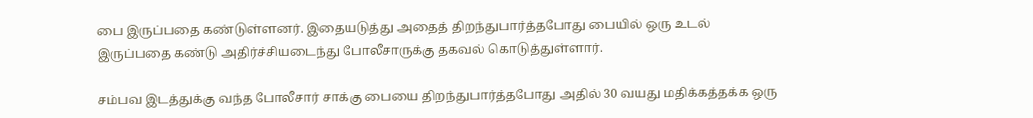பை இருப்பதை கண்டுள்ளனர். இதையடுத்து அதைத் திறந்துபார்த்தபோது பையில் ஒரு உடல் இருப்பதை கண்டு அதிர்ச்சியடைந்து போலீசாருக்கு தகவல் கொடுத்துள்ளார்.

சம்பவ இடத்துக்கு வந்த போலீசார் சாக்கு பையை திறந்துபார்த்தபோது அதில் 30 வயது மதிக்கத்தக்க ஒரு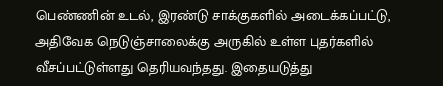பெண்ணின் உடல், இரண்டு சாக்குகளில் அடைக்கப்பட்டு, அதிவேக நெடுஞ்சாலைக்கு அருகில் உள்ள புதர்களில் வீசப்பட்டுள்ளது தெரியவந்தது. இதையடுத்து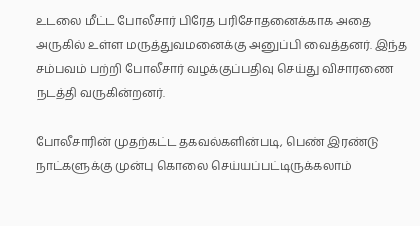உடலை மீட்ட போலீசார் பிரேத பரிசோதனைக்காக அதை அருகில் உள்ள மருத்துவமனைக்கு அனுப்பி வைத்தனர். இந்த சம்பவம் பற்றி போலீசார் வழக்குப்பதிவு செய்து விசாரணை நடத்தி வருகின்றனர்.

போலீசாரின் முதற்கட்ட தகவல்களின்படி, பெண் இரண்டு நாட்களுக்கு முன்பு கொலை செய்யப்பட்டிருக்கலாம்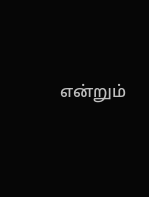என்றும்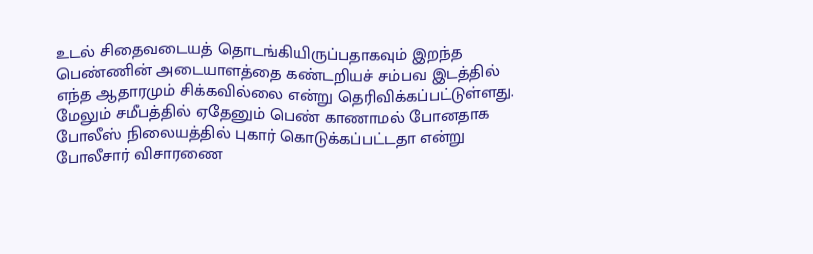உடல் சிதைவடையத் தொடங்கியிருப்பதாகவும் இறந்த பெண்ணின் அடையாளத்தை கண்டறியச் சம்பவ இடத்தில் எந்த ஆதாரமும் சிக்கவில்லை என்று தெரிவிக்கப்பட்டுள்ளது. மேலும் சமீபத்தில் ஏதேனும் பெண் காணாமல் போனதாக போலீஸ் நிலையத்தில் புகார் கொடுக்கப்பட்டதா என்று போலீசார் விசாரணை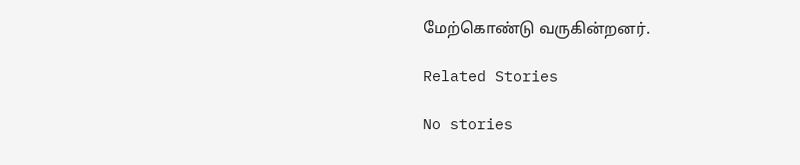மேற்கொண்டு வருகின்றனர்.

Related Stories

No stories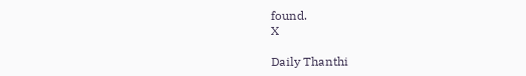found.
X

Daily Thanthi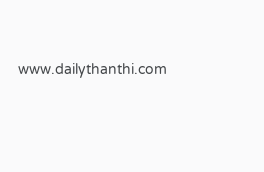www.dailythanthi.com